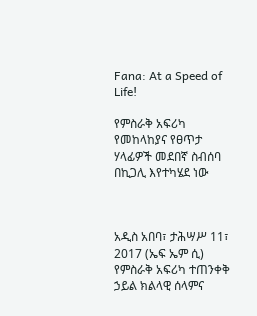Fana: At a Speed of Life!

የምስራቅ አፍሪካ የመከላከያና የፀጥታ ሃላፊዎች መደበኛ ስብሰባ በኪጋሊ እየተካሄደ ነው



አዲስ አበባ፣ ታሕሣሥ 11፣ 2017 (ኤፍ ኤም ሲ) የምስራቅ አፍሪካ ተጠንቀቅ ኃይል ክልላዊ ሰላምና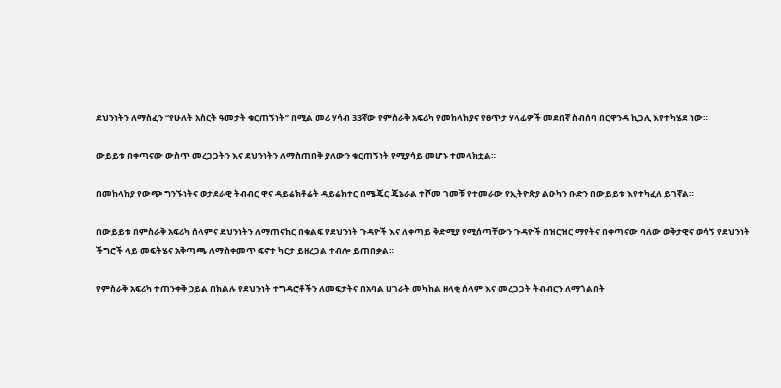ደህንነትን ለማስፈን “የሁለት አስርት ዓመታት ቁርጠኝነት” በሚል መሪ ሃሳብ 33ኛው የምስራቅ አፍሪካ የመከላከያና የፀጥታ ሃላፊዎች መደበኛ ስብሰባ በርዋንዳ ኪጋሊ እየተካሄደ ነው።

ውይይቱ በቀጣናው ውስጥ መረጋጋትን እና ደህንነትን ለማስጠበቅ ያለውን ቁርጠኝነት የሚያሳይ መሆኑ ተመላክቷል።

በመከላከያ የውጭ ግንኙነትና ወታደራዊ ትብብር ዋና ዳይሬክቶሬት ዳይሬክተር በሜጄር ጄኔራል ተሾመ ገመቹ የተመራው የኢትዮጵያ ልዑካን ቡድን በውይይቱ እየተካፈለ ይገኛል።

በውይይቱ በምስራቅ አፍሪካ ሰላምና ደህንነትን ለማጠናከር በቁልፍ የደህንነት ጉዳዮች እና ለቀጣይ ቅድሚያ የሚሰጣቸውን ጉዳዮች በዝርዝር ማየትና በቀጣናው ባለው ወቅታዊና ወሳኝ የደህንነት ችግሮች ላይ መፍትሄና አቅጣጫ ለማስቀመጥ ፍኖተ ካርታ ይዘረጋል ተብሎ ይጠበቃል።

የምስራቅ አፍሪካ ተጠንቀቅ ኃይል በክልሉ የደህንነት ተግዳሮቶችን ለመፍታትና በአባል ሀገራት መካከል ዘላቂ ሰላም እና መረጋጋት ትብብርን ለማጎልበት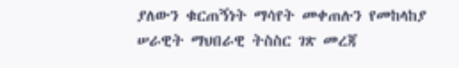ያለውን ቁርጠኝነት ማሳየት መቀጠሉን የመከላከያ ሠራዊት ማህበራዊ ትስስር ገጽ መረጃ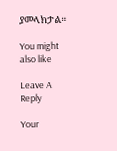ያመላክታል።

You might also like

Leave A Reply

Your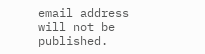email address will not be published.